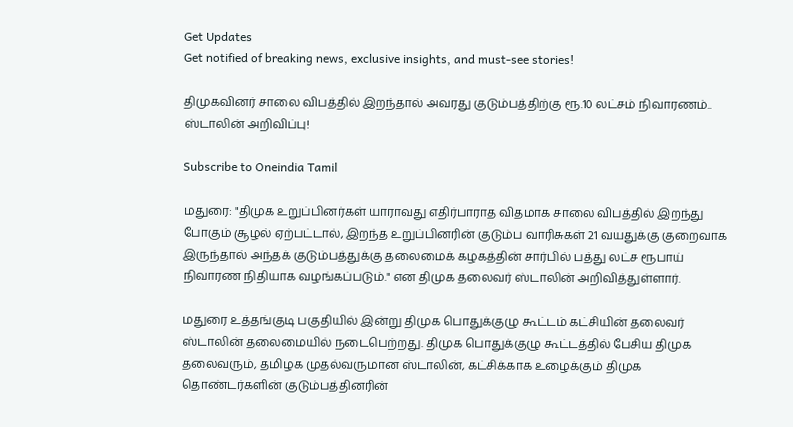Get Updates
Get notified of breaking news, exclusive insights, and must-see stories!

திமுகவினர் சாலை விபத்தில் இறந்தால் அவரது குடும்பத்திற்கு ரூ.10 லட்சம் நிவாரணம்.. ஸ்டாலின் அறிவிப்பு!

Subscribe to Oneindia Tamil

மதுரை: "திமுக உறுப்பினர்கள் யாராவது எதிர்பாராத விதமாக சாலை விபத்தில் இறந்து போகும் சூழல் ஏற்பட்டால், இறந்த உறுப்பினரின் குடும்ப வாரிசுகள் 21 வயதுக்கு குறைவாக இருந்தால் அந்தக் குடும்பத்துக்கு தலைமைக் கழகத்தின் சார்பில் பத்து லட்ச ரூபாய் நிவாரண நிதியாக வழங்கப்படும்." என திமுக தலைவர் ஸ்டாலின் அறிவித்துள்ளார்.

மதுரை உத்தங்குடி பகுதியில் இன்று திமுக பொதுக்குழு கூட்டம் கட்சியின் தலைவர் ஸ்டாலின் தலைமையில் நடைபெற்றது. திமுக பொதுக்குழு கூட்டத்தில் பேசிய திமுக தலைவரும், தமிழக முதல்வருமான ஸ்டாலின், கட்சிக்காக உழைக்கும் திமுக தொண்டர்களின் குடும்பத்தினரின்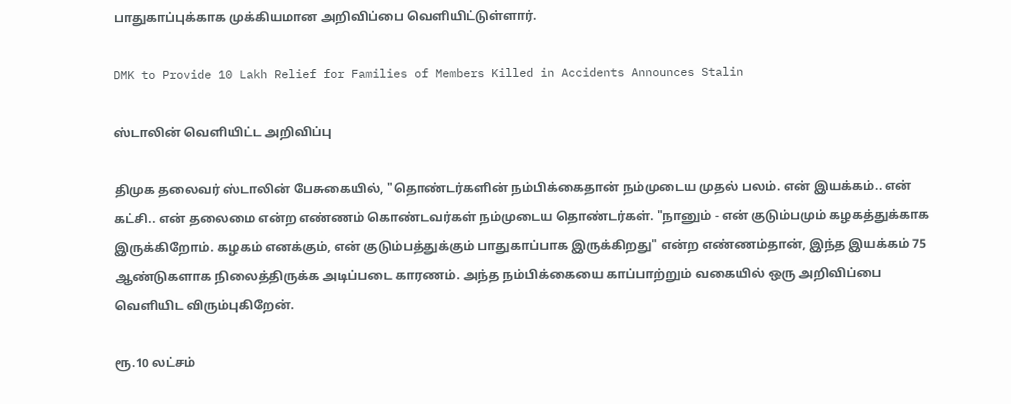பாதுகாப்புக்காக முக்கியமான அறிவிப்பை வெளியிட்டுள்ளார்.

DMK to Provide 10 Lakh Relief for Families of Members Killed in Accidents Announces Stalin

ஸ்டாலின் வெளியிட்ட அறிவிப்பு

திமுக தலைவர் ஸ்டாலின் பேசுகையில், "தொண்டர்களின் நம்பிக்கைதான் நம்முடைய முதல் பலம். என் இயக்கம்.. என் கட்சி.. என் தலைமை என்ற எண்ணம் கொண்டவர்கள் நம்முடைய தொண்டர்கள். "நானும் - என் குடும்பமும் கழகத்துக்காக இருக்கிறோம். கழகம் எனக்கும், என் குடும்பத்துக்கும் பாதுகாப்பாக இருக்கிறது" என்ற எண்ணம்தான், இந்த இயக்கம் 75 ஆண்டுகளாக நிலைத்திருக்க அடிப்படை காரணம். அந்த நம்பிக்கையை காப்பாற்றும் வகையில் ஒரு அறிவிப்பை வெளியிட விரும்புகிறேன்.

ரூ.10 லட்சம்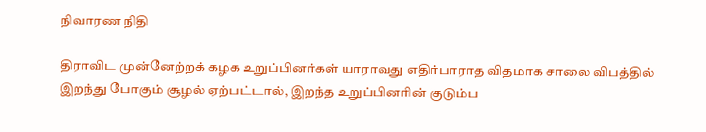நிவாரண நிதி

திராவிட முன்னேற்றக் கழக உறுப்பினர்கள் யாராவது எதிர்பாராத விதமாக சாலை விபத்தில் இறந்து போகும் சூழல் ஏற்பட்டால், இறந்த உறுப்பினரின் குடும்ப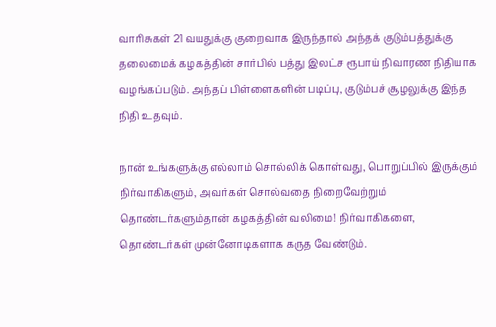வாரிசுகள் 21 வயதுக்கு குறைவாக இருந்தால் அந்தக் குடும்பத்துக்கு தலைமைக் கழகத்தின் சார்பில் பத்து இலட்ச ரூபாய் நிவாரண நிதியாக வழங்கப்படும். அந்தப் பிள்ளைகளின் படிப்பு, குடும்பச் சூழலுக்கு இந்த நிதி உதவும்.

நான் உங்களுக்கு எல்லாம் சொல்லிக் கொள்வது, பொறுப்பில் இருக்கும் நிர்வாகிகளும், அவர்கள் சொல்வதை நிறைவேற்றும் தொண்டர்களும்தான் கழகத்தின் வலிமை! நிர்வாகிகளை, தொண்டர்கள் முன்னோடிகளாக கருத வேண்டும்.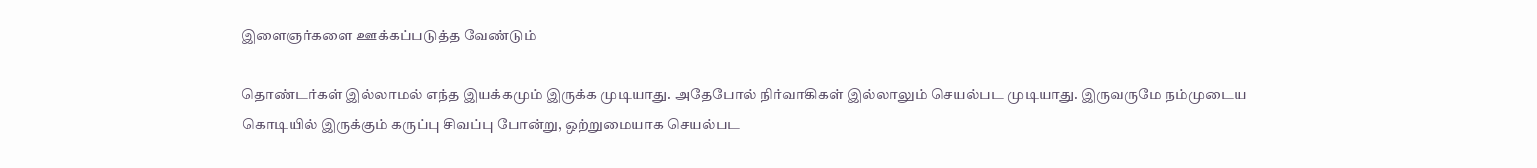இளைஞர்களை ஊக்கப்படுத்த வேண்டும்

தொண்டர்கள் இல்லாமல் எந்த இயக்கமும் இருக்க முடியாது. அதேபோல் நிர்வாகிகள் இல்லாலும் செயல்பட முடியாது. இருவருமே நம்முடைய கொடியில் இருக்கும் கருப்பு சிவப்பு போன்று, ஒற்றுமையாக செயல்பட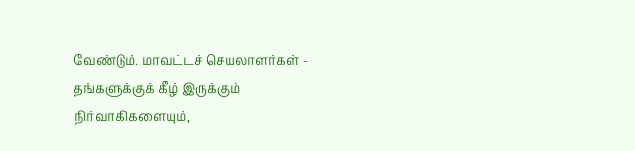வேண்டும். மாவட்டச் செயலாளர்கள் - தங்களுக்குக் கீழ் இருக்கும் நிர்வாகிகளையும்,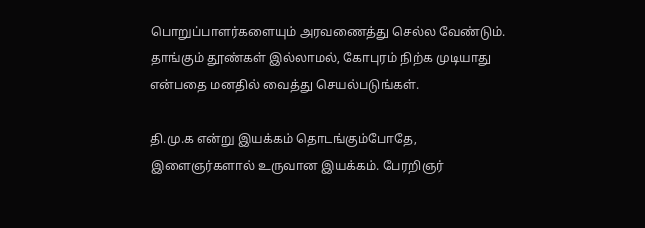பொறுப்பாளர்களையும் அரவணைத்து செல்ல வேண்டும். தாங்கும் தூண்கள் இல்லாமல், கோபுரம் நிற்க முடியாது என்பதை மனதில் வைத்து செயல்படுங்கள்.

தி.மு.க என்று இயக்கம் தொடங்கும்போதே, இளைஞர்களால் உருவான இயக்கம். பேரறிஞர்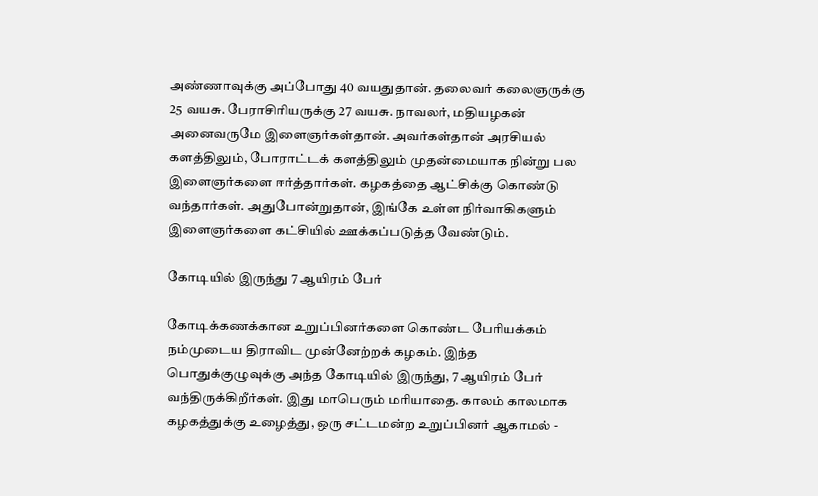அண்ணாவுக்கு அப்போது 40 வயதுதான். தலைவர் கலைஞருக்கு 25 வயசு. பேராசிரியருக்கு 27 வயசு. நாவலர், மதியழகன் அனைவருமே இளைஞர்கள்தான். அவர்கள்தான் அரசியல் களத்திலும், போராட்டக் களத்திலும் முதன்மையாக நின்று பல இளைஞர்களை ஈர்த்தார்கள். கழகத்தை ஆட்சிக்கு கொண்டு வந்தார்கள். அதுபோன்றுதான், இங்கே உள்ள நிர்வாகிகளும் இளைஞர்களை கட்சியில் ஊக்கப்படுத்த வேண்டும்.

கோடியில் இருந்து 7 ஆயிரம் பேர்

கோடிக்கணக்கான உறுப்பினர்களை கொண்ட பேரியக்கம் நம்முடைய திராவிட முன்னேற்றக் கழகம். இந்த பொதுக்குழுவுக்கு அந்த கோடியில் இருந்து, 7 ஆயிரம் பேர் வந்திருக்கிறீர்கள். இது மாபெரும் மரியாதை. காலம் காலமாக கழகத்துக்கு உழைத்து, ஒரு சட்டமன்ற உறுப்பினர் ஆகாமல் -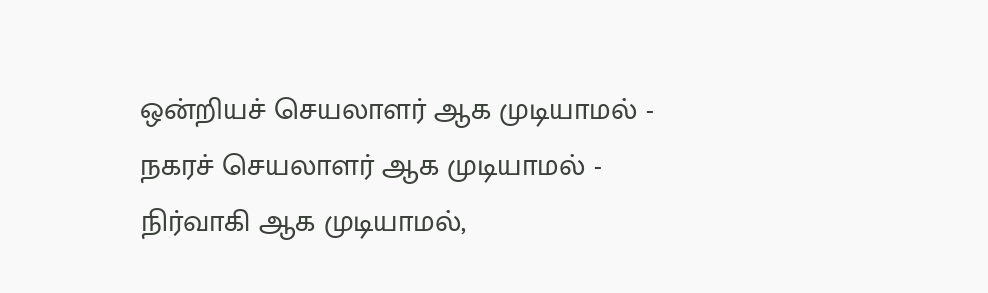ஒன்றியச் செயலாளர் ஆக முடியாமல் - நகரச் செயலாளர் ஆக முடியாமல் - நிர்வாகி ஆக முடியாமல்,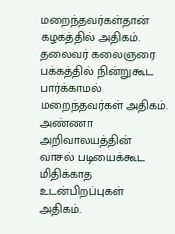மறைந்தவர்கள்தான் கழகத்தில் அதிகம். தலைவர் கலைஞரை பக்கத்தில் நின்றுகூட பார்க்காமல் மறைந்தவர்கள் அதிகம். அண்ணா அறிவாலயத்தின் வாசல் படியைக்கூட மிதிக்காத உடன்பிறப்புகள் அதிகம்.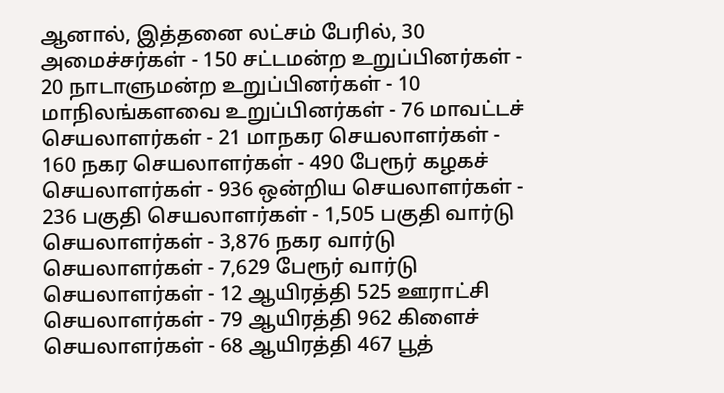ஆனால், இத்தனை லட்சம் பேரில், 30 அமைச்சர்கள் - 150 சட்டமன்ற உறுப்பினர்கள் - 20 நாடாளுமன்ற உறுப்பினர்கள் - 10 மாநிலங்களவை உறுப்பினர்கள் - 76 மாவட்டச் செயலாளர்கள் - 21 மாநகர செயலாளர்கள் - 160 நகர செயலாளர்கள் - 490 பேரூர் கழகச் செயலாளர்கள் - 936 ஒன்றிய செயலாளர்கள் - 236 பகுதி செயலாளர்கள் - 1,505 பகுதி வார்டு செயலாளர்கள் - 3,876 நகர வார்டு செயலாளர்கள் - 7,629 பேரூர் வார்டு செயலாளர்கள் - 12 ஆயிரத்தி 525 ஊராட்சி செயலாளர்கள் - 79 ஆயிரத்தி 962 கிளைச் செயலாளர்கள் - 68 ஆயிரத்தி 467 பூத்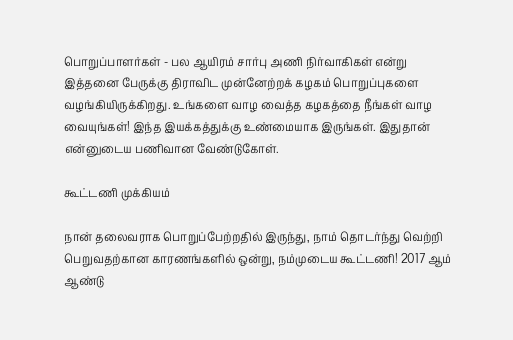பொறுப்பாளர்கள் - பல ஆயிரம் சார்பு அணி நிர்வாகிகள் என்று இத்தனை பேருக்கு திராவிட முன்னேற்றக் கழகம் பொறுப்புகளை வழங்கியிருக்கிறது. உங்களை வாழ வைத்த கழகத்தை நீங்கள் வாழ வையுங்கள்! இந்த இயக்கத்துக்கு உண்மையாக இருங்கள். இதுதான் என்னுடைய பணிவான வேண்டுகோள்.

கூட்டணி முக்கியம்

நான் தலைவராக பொறுப்பேற்றதில் இருந்து, நாம் தொடர்ந்து வெற்றி பெறுவதற்கான காரணங்களில் ஒன்று, நம்முடைய கூட்டணி! 2017 ஆம் ஆண்டு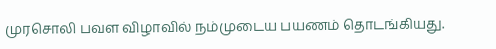முரசொலி பவள விழாவில் நம்முடைய பயணம் தொடங்கியது.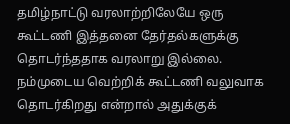தமிழ்நாட்டு வரலாற்றிலேயே ஒரு கூட்டணி இத்தனை தேர்தல்களுக்கு தொடர்ந்ததாக வரலாறு இல்லை. நம்முடைய வெற்றிக் கூட்டணி வலுவாக தொடர்கிறது என்றால் அதுக்குக்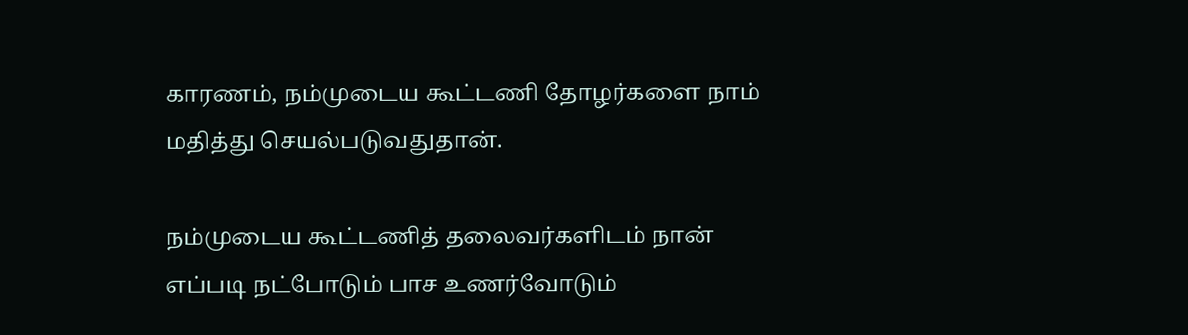காரணம், நம்முடைய கூட்டணி தோழர்களை நாம் மதித்து செயல்படுவதுதான்.

நம்முடைய கூட்டணித் தலைவர்களிடம் நான் எப்படி நட்போடும் பாச உணர்வோடும்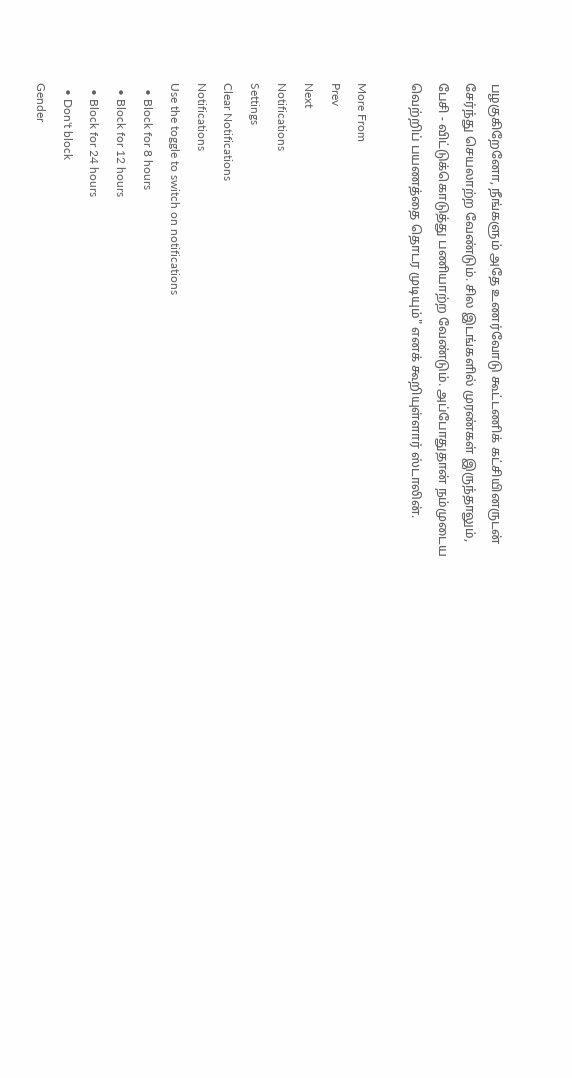பழகுகிறேனோ, நீங்களும் அதே உணர்வோடு கூட்டணிக் கட்சியினருடன் சேர்ந்து செயலாற்ற வேண்டும். சில இடங்களில் முரண்கள் இருந்தாலும், பேசி - விட்டுக்கொடுத்து பணியாற்ற வேண்டும். அப்போதுதான் நம்முடைய வெற்றிப் பயணத்தை தொடர முடியும்" எனக் கூறியுள்ளார் ஸ்டாலின்.

More From
Prev
Next
Notifications
Settings
Clear Notifications
Notifications
Use the toggle to switch on notifications
  • Block for 8 hours
  • Block for 12 hours
  • Block for 24 hours
  • Don't block
Gender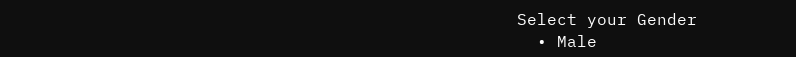Select your Gender
  • Male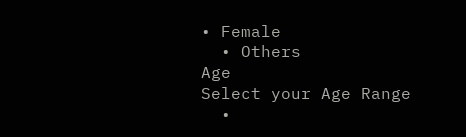• Female
  • Others
Age
Select your Age Range
  •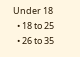Under 18
  • 18 to 25
  • 26 to 35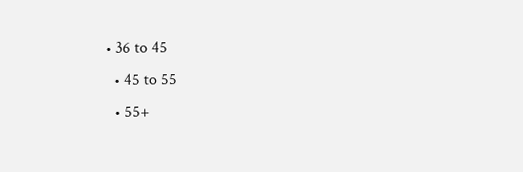• 36 to 45
  • 45 to 55
  • 55+